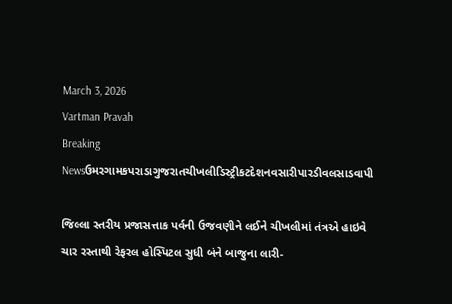March 3, 2026
Vartman Pravah
Breaking Newsઉમરગામકપરાડાગુજરાતચીખલીડિસ્ટ્રીકટદેશનવસારીપારડીવલસાડવાપી

જિલ્લા સ્‍તરીય પ્રજાસત્તાક પર્વની ઉજવણીને લઈને ચીખલીમાં તંત્રએ હાઇવે ચાર રસ્‍તાથી રેફરલ હોસ્‍પિટલ સુધી બંને બાજુના લારી-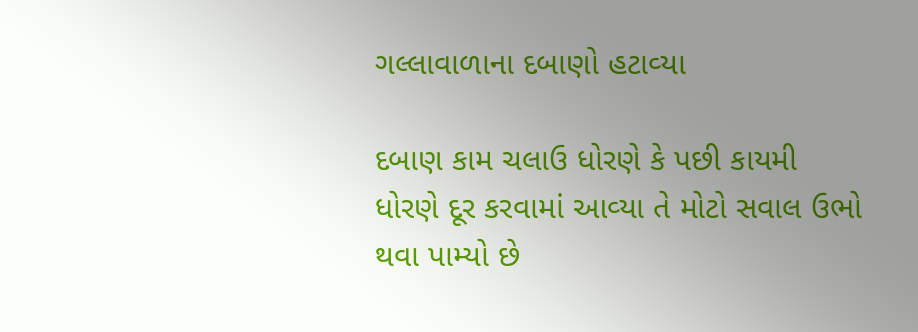ગલ્લાવાળાના દબાણો હટાવ્‍યા

દબાણ કામ ચલાઉ ધોરણે કે પછી કાયમી ધોરણે દૂર કરવામાં આવ્‍યા તે મોટો સવાલ ઉભો થવા પામ્‍યો છે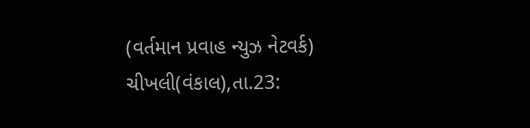(વર્તમાન પ્રવાહ ન્‍યુઝ નેટવર્ક)
ચીખલી(વંકાલ),તા.23: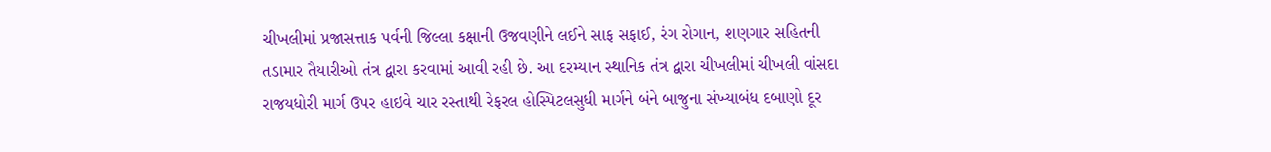ચીખલીમાં પ્રજાસત્તાક પર્વની જિલ્લા કક્ષાની ઉજવણીને લઈને સાફ સફાઈ, રંગ રોગાન, શણગાર સહિતની તડામાર તૈયારીઓ તંત્ર દ્વારા કરવામાં આવી રહી છે. આ દરમ્‍યાન સ્‍થાનિક તંત્ર દ્વારા ચીખલીમાં ચીખલી વાંસદા રાજયધોરી માર્ગ ઉપર હાઇવે ચાર રસ્‍તાથી રેફરલ હોસ્‍પિટલસુધી માર્ગને બંને બાજુના સંખ્‍યાબંધ દબાણો દૂર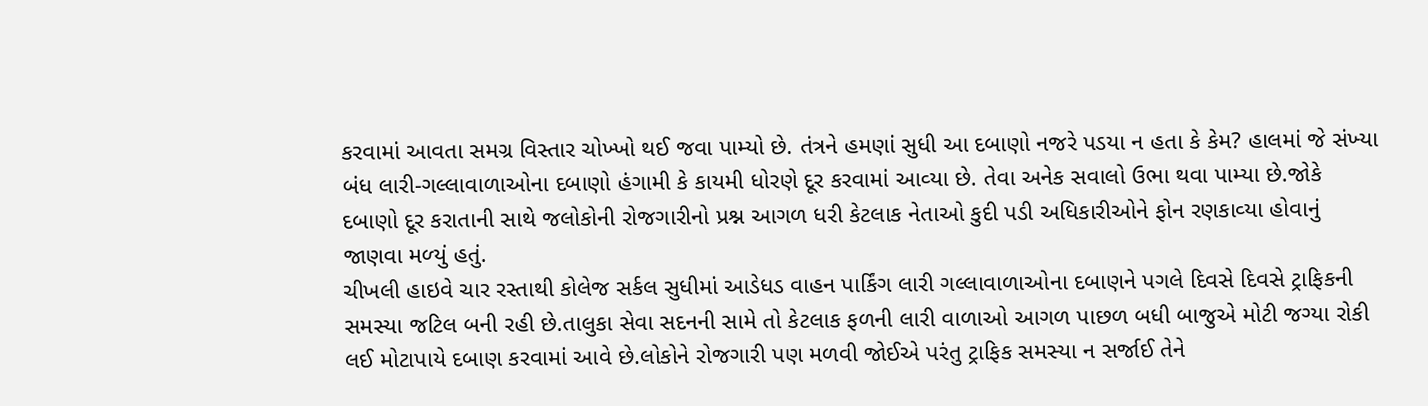કરવામાં આવતા સમગ્ર વિસ્‍તાર ચોખ્‍ખો થઈ જવા પામ્‍યો છે. તંત્રને હમણાં સુધી આ દબાણો નજરે પડયા ન હતા કે કેમ? હાલમાં જે સંખ્‍યા બંધ લારી-ગલ્લાવાળાઓના દબાણો હંગામી કે કાયમી ધોરણે દૂર કરવામાં આવ્‍યા છે. તેવા અનેક સવાલો ઉભા થવા પામ્‍યા છે.જોકે દબાણો દૂર કરાતાની સાથે જલોકોની રોજગારીનો પ્રશ્ન આગળ ધરી કેટલાક નેતાઓ કુદી પડી અધિકારીઓને ફોન રણકાવ્‍યા હોવાનું જાણવા મળ્‍યું હતું.
ચીખલી હાઇવે ચાર રસ્‍તાથી કોલેજ સર્કલ સુધીમાં આડેધડ વાહન પાર્કિંગ લારી ગલ્લાવાળાઓના દબાણને પગલે દિવસે દિવસે ટ્રાફિકની સમસ્‍યા જટિલ બની રહી છે.તાલુકા સેવા સદનની સામે તો કેટલાક ફળની લારી વાળાઓ આગળ પાછળ બધી બાજુએ મોટી જગ્‍યા રોકી લઈ મોટાપાયે દબાણ કરવામાં આવે છે.લોકોને રોજગારી પણ મળવી જોઈએ પરંતુ ટ્રાફિક સમસ્‍યા ન સર્જાઈ તેને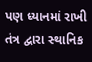પણ ધ્‍યાનમાં રાખી તંત્ર દ્વારા સ્‍થાનિક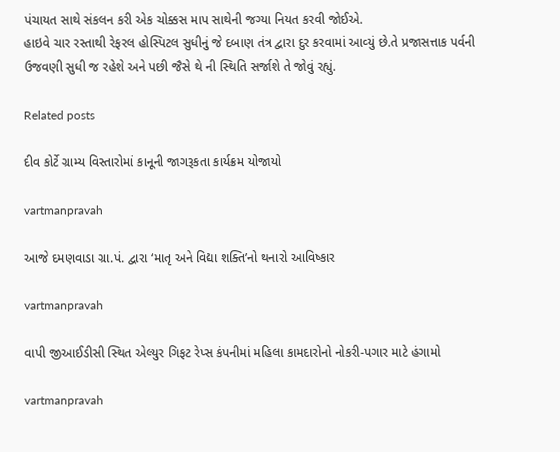પંચાયત સાથે સંકલન કરી એક ચોક્કસ માપ સાથેની જગ્‍યા નિયત કરવી જોઈએ.
હાઇવે ચાર રસ્‍તાથી રેફરલ હોસ્‍પિટલ સુધીનું જે દબાણ તંત્ર દ્વારા દુર કરવામાં આવ્‍યું છે.તે પ્રજાસત્તાક પર્વની ઉજવણી સુધી જ રહેશે અને પછી જૈસે થે ની સ્‍થિતિ સર્જાશે તે જોવું રહ્યું.

Related posts

દીવ કોર્ટે ગ્રામ્‍ય વિસ્‍તારોમાં કાનૂની જાગરૂકતા કાર્યક્રમ યોજાયો

vartmanpravah

આજે દમણવાડા ગ્રા.પં. દ્વારા ‘માતૃ અને વિદ્યા શક્‍તિ’નો થનારો આવિષ્‍કાર

vartmanpravah

વાપી જીઆઈડીસી સ્‍થિત એલ્‍યુર ગિફટ રેપ્‍સ કંપનીમાં મહિલા કામદારોનો નોકરી-પગાર માટે હંગામો

vartmanpravah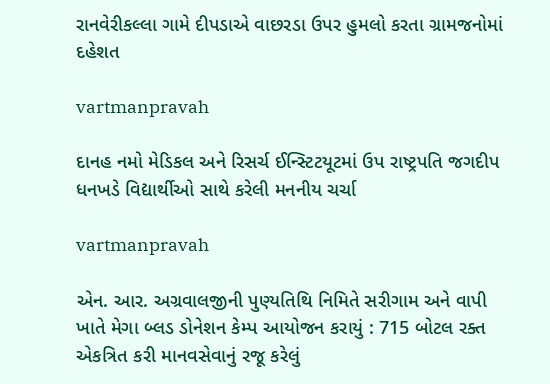રાનવેરીકલ્લા ગામે દીપડાએ વાછરડા ઉપર હુમલો કરતા ગ્રામજનોમાં દહેશત

vartmanpravah

દાનહ નમો મેડિકલ અને રિસર્ચ ઈન્‍સ્‍ટિટયૂટમાં ઉપ રાષ્‍ટ્રપતિ જગદીપ ધનખડે વિદ્યાર્થીઓ સાથે કરેલી મનનીય ચર્ચા

vartmanpravah

એન. આર. અગ્રવાલજીની પુણ્‍યતિથિ નિમિતે સરીગામ અને વાપી ખાતે મેગા બ્‍લડ ડોનેશન કેમ્‍પ આયોજન કરાયું : 715 બોટલ રક્‍ત એકત્રિત કરી માનવસેવાનું રજૂ કરેલું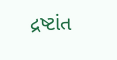દ્રષ્ટાંત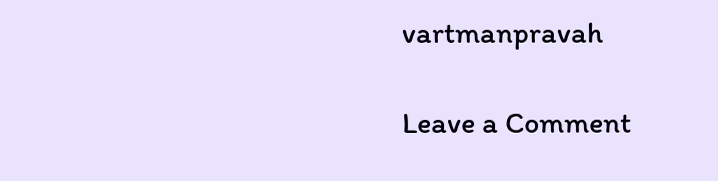vartmanpravah

Leave a Comment